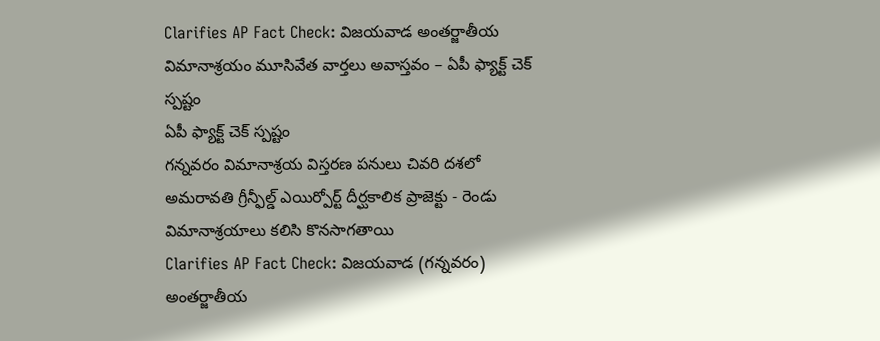Clarifies AP Fact Check: విజయవాడ అంతర్జాతీయ విమానాశ్రయం మూసివేత వార్తలు అవాస్తవం – ఏపీ ఫ్యాక్ట్ చెక్ స్పష్టం
ఏపీ ఫ్యాక్ట్ చెక్ స్పష్టం
గన్నవరం విమానాశ్రయ విస్తరణ పనులు చివరి దశలో
అమరావతి గ్రీన్ఫీల్డ్ ఎయిర్పోర్ట్ దీర్ఘకాలిక ప్రాజెక్టు - రెండు విమానాశ్రయాలు కలిసి కొనసాగతాయి
Clarifies AP Fact Check: విజయవాడ (గన్నవరం) అంతర్జాతీయ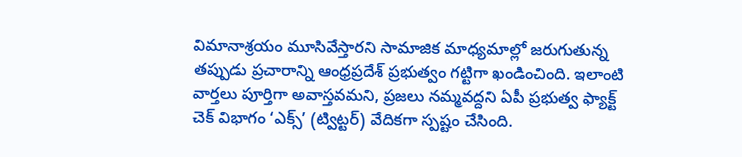విమానాశ్రయం మూసివేస్తారని సామాజిక మాధ్యమాల్లో జరుగుతున్న తప్పుడు ప్రచారాన్ని ఆంధ్రప్రదేశ్ ప్రభుత్వం గట్టిగా ఖండించింది. ఇలాంటి వార్తలు పూర్తిగా అవాస్తవమని, ప్రజలు నమ్మవద్దని ఏపీ ప్రభుత్వ ఫ్యాక్ట్ చెక్ విభాగం ‘ఎక్స్’ (ట్విట్టర్) వేదికగా స్పష్టం చేసింది.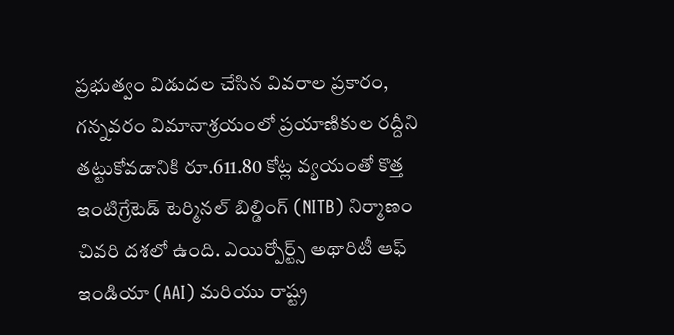ప్రభుత్వం విడుదల చేసిన వివరాల ప్రకారం, గన్నవరం విమానాశ్రయంలో ప్రయాణికుల రద్దీని తట్టుకోవడానికి రూ.611.80 కోట్ల వ్యయంతో కొత్త ఇంటిగ్రేటెడ్ టెర్మినల్ బిల్డింగ్ (NITB) నిర్మాణం చివరి దశలో ఉంది. ఎయిర్పోర్ట్స్ అథారిటీ ఆఫ్ ఇండియా (AAI) మరియు రాష్ట్ర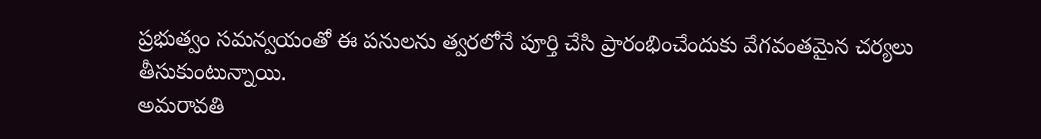ప్రభుత్వం సమన్వయంతో ఈ పనులను త్వరలోనే పూర్తి చేసి ప్రారంభించేందుకు వేగవంతమైన చర్యలు తీసుకుంటున్నాయి.
అమరావతి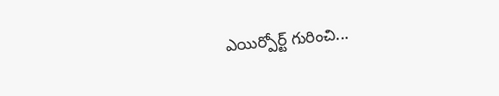ఎయిర్పోర్ట్ గురించి...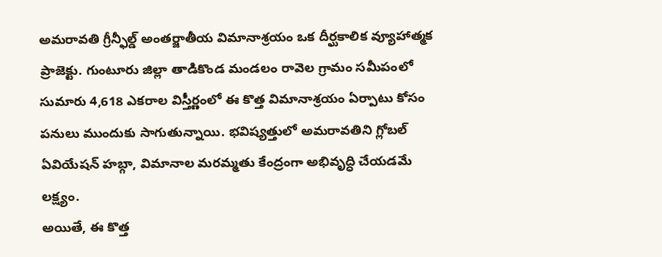అమరావతి గ్రీన్ఫీల్డ్ అంతర్జాతీయ విమానాశ్రయం ఒక దీర్ఘకాలిక వ్యూహాత్మక ప్రాజెక్టు. గుంటూరు జిల్లా తాడికొండ మండలం రావెల గ్రామం సమీపంలో సుమారు 4,618 ఎకరాల విస్తీర్ణంలో ఈ కొత్త విమానాశ్రయం ఏర్పాటు కోసం పనులు ముందుకు సాగుతున్నాయి. భవిష్యత్తులో అమరావతిని గ్లోబల్ ఏవియేషన్ హబ్గా, విమానాల మరమ్మతు కేంద్రంగా అభివృద్ధి చేయడమే లక్ష్యం.
అయితే, ఈ కొత్త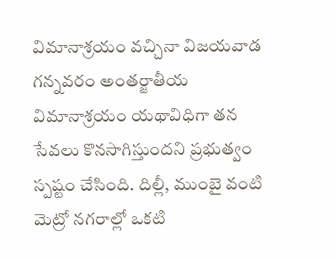విమానాశ్రయం వచ్చినా విజయవాడ గన్నవరం అంతర్జాతీయ విమానాశ్రయం యథావిధిగా తన సేవలు కొనసాగిస్తుందని ప్రభుత్వం స్పష్టం చేసింది. దిల్లీ, ముంబై వంటి మెట్రో నగరాల్లో ఒకటి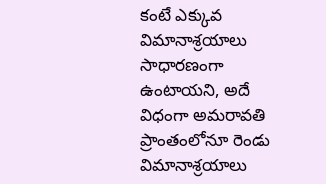కంటే ఎక్కువ విమానాశ్రయాలు సాధారణంగా ఉంటాయని, అదే విధంగా అమరావతి ప్రాంతంలోనూ రెండు విమానాశ్రయాలు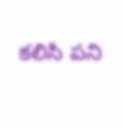కలిసి పని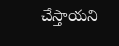చేస్తాయని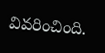వివరించింది.